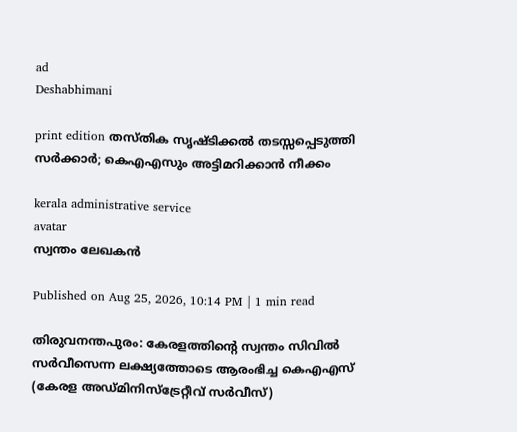ad
Deshabhimani

print edition തസ്‌തിക സൃഷ്‌ടിക്കൽ തടസ്സപ്പെടുത്തി സർക്കാർ; കെഎഎസും അട്ടിമറിക്കാൻ നീക്കം

kerala administrative service
avatar
സ്വന്തം ലേഖകൻ

Published on Aug 25, 2026, 10:14 PM | 1 min read

തിരുവനന്തപുരം: കേരളത്തിന്റെ സ്വന്തം സിവിൽ സർവീസെന്ന ലക്ഷ്യത്തോടെ ആരംഭിച്ച കെഎഎസ് (കേരള അഡ്മിനിസ്ട്രേറ്റീവ് സർവീസ്)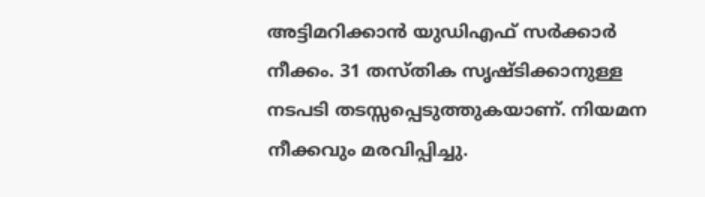അട്ടിമറിക്കാൻ യുഡിഎഫ് സർക്കാർ നീക്കം. 31 തസ്തിക സൃഷ്ടിക്കാനുള്ള നടപടി തടസ്സപ്പെടുത്തുകയാണ്‌. നിയമന നീക്കവും മരവിപ്പിച്ചു.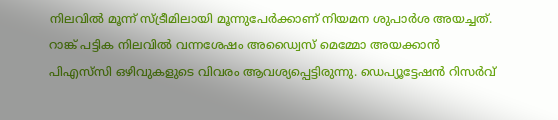നിലവിൽ മൂന്ന് സ്ട്രീമിലായി മൂന്നുപേർക്കാണ് നിയമന ശുപാർശ അയച്ചത്. റാങ്ക് പട്ടിക നിലവിൽ വന്നശേഷം അഡ്വൈസ് മെമ്മോ അയക്കാൻ പിഎസ്‍സി ഒഴിവുകളുടെ വിവരം ആവശ്യപ്പെട്ടിരുന്നു. ഡെപ്യൂട്ടേഷൻ റിസർവ്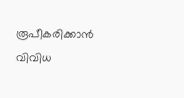രൂപീകരിക്കാൻ വിവിധ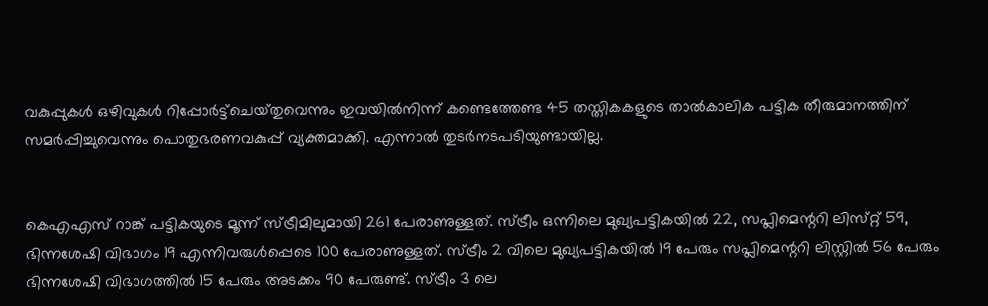വകുപ്പുകൾ ഒഴിവുകൾ റിപ്പോർട്ട്ചെയ്‌തുവെന്നും ഇവയിൽനിന്ന് കണ്ടെത്തേണ്ട 45 തസ്തികകളുടെ താൽകാലിക പട്ടിക തീരുമാനത്തിന്‌ സമർപ്പിച്ചുവെന്നും പൊതുഭരണവകുപ്പ് വ്യക്തമാക്കി. എന്നാൽ തുടർനടപടിയുണ്ടായില്ല.


കെഎഎസ് റാങ്ക് പട്ടികയുടെ മൂന്ന് സ്ട്രീമിലുമായി 261 പേരാണുള്ളത്. സ്ട്രീം ഒന്നിലെ മുഖ്യപട്ടികയിൽ 22, സപ്ലിമെന്ററി ലിസ്‌റ്റ്‌ 59, ഭിന്നശേഷി വിഭാഗം 19 എന്നിവരുൾപ്പെടെ 100 പേരാണുള്ളത്. സ്‌ട്രീം 2 വിലെ മുഖ്യപട്ടികയിൽ 19 പേരും സപ്ലിമെന്ററി ലിസ്റ്റിൽ 56 പേരും ഭിന്നശേഷി വിഭാഗത്തിൽ 15 പേരും അടക്കം 90 പേരുണ്ട്. സ്‌ട്രീം 3 ലെ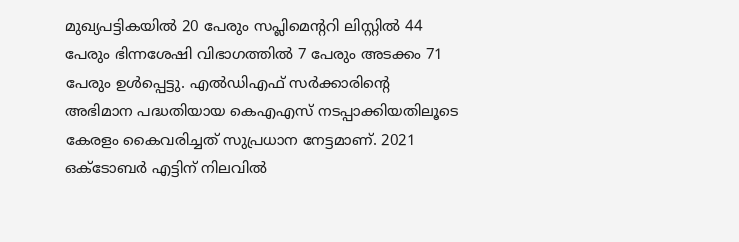മുഖ്യപട്ടികയിൽ 20 പേരും സപ്ലിമെന്ററി ലിസ്റ്റിൽ 44 പേരും ഭിന്നശേഷി വിഭാഗത്തിൽ 7 പേരും അടക്കം 71 പേരും ഉൾപ്പെട്ടു. എൽഡിഎഫ് സർക്കാരിന്റെ അഭിമാന പദ്ധതിയായ കെഎഎസ് നടപ്പാക്കിയതിലൂടെ കേരളം കൈവരിച്ചത് സുപ്രധാന നേട്ടമാണ്. 2021 ഒക്ടോബർ എട്ടിന് നിലവിൽ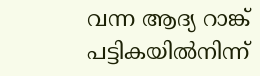വന്ന ആദ്യ റാങ്ക് പട്ടികയിൽനിന്ന്‌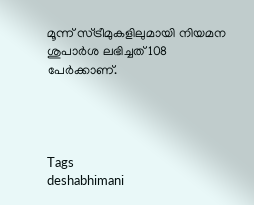മൂന്ന് സ്ട്രീമുകളിലുമായി നിയമന ശുപാർശ ലഭിച്ചത് 108 പേർക്കാണ്.




Tags
deshabhimani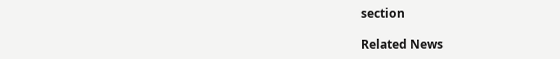section

Related News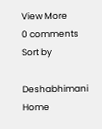View More
0 comments
Sort by

Deshabhimani
Home